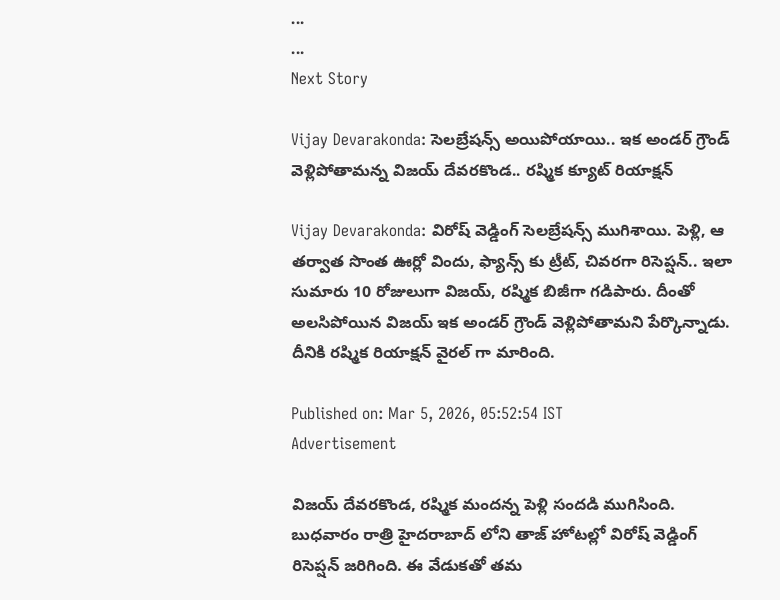...
...
Next Story

Vijay Devarakonda: సెలబ్రేషన్స్ అయిపోయాయి.. ఇక అండర్ గ్రౌండ్ వెళ్లిపోతామన్న విజయ్ దేవరకొండ.. రష్మిక క్యూట్ రియాక్షన్

Vijay Devarakonda: విరోష్ వెడ్డింగ్ సెలబ్రేషన్స్ ముగిశాయి. పెళ్లి, ఆ తర్వాత సొంత ఊర్లో విందు, ఫ్యాన్స్ కు ట్రీట్, చివరగా రిసెప్షన్.. ఇలా సుమారు 10 రోజులుగా విజయ్, రష్మిక బిజీగా గడిపారు. దీంతో అలసిపోయిన విజయ్ ఇక అండర్ గ్రౌండ్ వెళ్లిపోతామని పేర్కొన్నాడు. దీనికి రష్మిక రియాక్షన్ వైరల్ గా మారింది.

Published on: Mar 5, 2026, 05:52:54 IST
Advertisement

విజయ్ దేవరకొండ, రష్మిక మందన్న పెళ్లి సందడి ముగిసింది. బుధవారం రాత్రి హైదరాబాద్ లోని తాజ్ హోటల్లో విరోష్ వెడ్డింగ్ రిసెప్షన్ జరిగింది. ఈ వేడుకతో తమ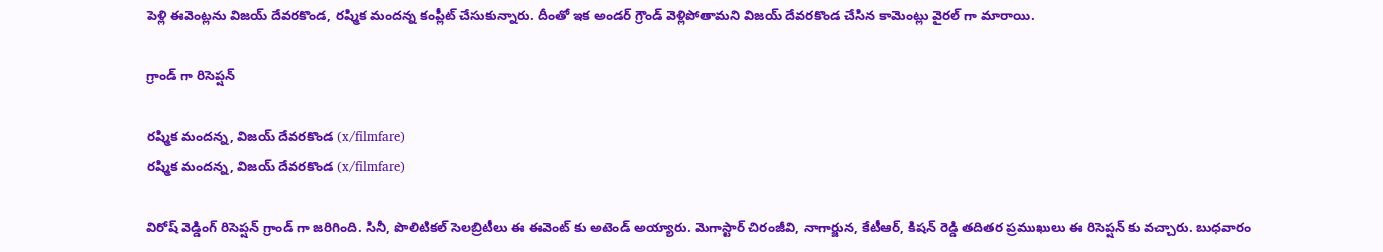పెళ్లి ఈవెంట్లను విజయ్ దేవరకొండ, రష్మిక మందన్న కంప్లీట్ చేసుకున్నారు. దీంతో ఇక అండర్ గ్రౌండ్ వెళ్లిపోతామని విజయ్ దేవరకొండ చేసిన కామెంట్లు వైరల్ గా మారాయి.

గ్రాండ్ గా రిసెప్షన్

రష్మిక మందన్న, విజయ్ దేవరకొండ (x/filmfare)
రష్మిక మందన్న, విజయ్ దేవరకొండ (x/filmfare)

విరోష్ వెడ్డింగ్ రిసెప్షన్ గ్రాండ్ గా జరిగింది. సినీ, పొలిటికల్ సెలబ్రిటీలు ఈ ఈవెంట్ కు అటెండ్ అయ్యారు. మెగాస్టార్ చిరంజీవి, నాగార్జున, కేటీఆర్, కిషన్ రెడ్డి తదితర ప్రముఖులు ఈ రిసెప్షన్ కు వచ్చారు. బుధవారం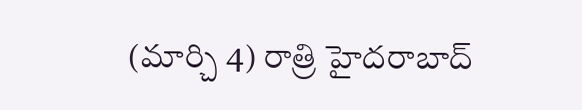(మార్చి 4) రాత్రి హైదరాబాద్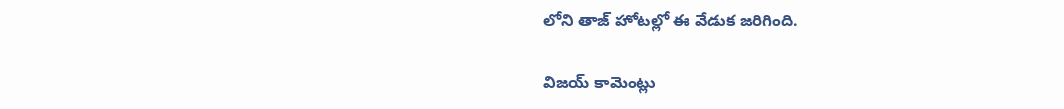లోని తాజ్ హోటల్లో ఈ వేడుక జరిగింది.

విజయ్ కామెంట్లు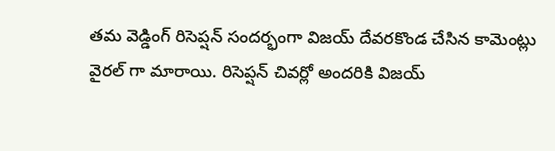తమ వెడ్డింగ్ రిసెప్షన్ సందర్భంగా విజయ్ దేవరకొండ చేసిన కామెంట్లు వైరల్ గా మారాయి. రిసెప్షన్ చివర్లో అందరికి విజయ్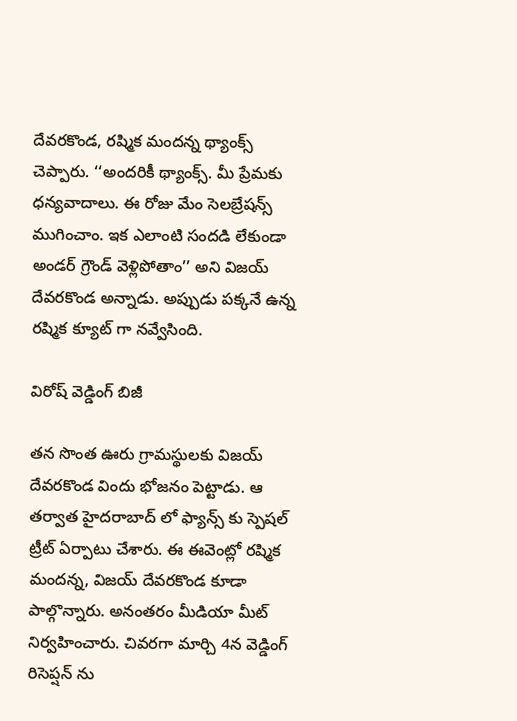దేవరకొండ, రష్మిక మందన్న థ్యాంక్స్ చెప్పారు. ‘‘అందరికీ థ్యాంక్స్. మీ ప్రేమకు ధన్యవాదాలు. ఈ రోజు మేం సెలబ్రేషన్స్ ముగించాం. ఇక ఎలాంటి సందడి లేకుండా అండర్ గ్రౌండ్ వెళ్లిపోతాం’’ అని విజయ్ దేవరకొండ అన్నాడు. అప్పుడు పక్కనే ఉన్న రష్మిక క్యూట్ గా నవ్వేసింది.

విరోష్ వెడ్డింగ్ బిజీ

తన సొంత ఊరు గ్రామస్థులకు విజయ్ దేవరకొండ విందు భోజనం పెట్టాడు. ఆ తర్వాత హైదరాబాద్ లో ఫ్యాన్స్ కు స్పెషల్ ట్రీట్ ఏర్పాటు చేశారు. ఈ ఈవెంట్లో రష్మిక మందన్న, విజయ్ దేవరకొండ కూడా పాల్గొన్నారు. అనంతరం మీడియా మీట్ నిర్వహించారు. చివరగా మార్చి 4న వెడ్డింగ్ రిసెప్షన్ ను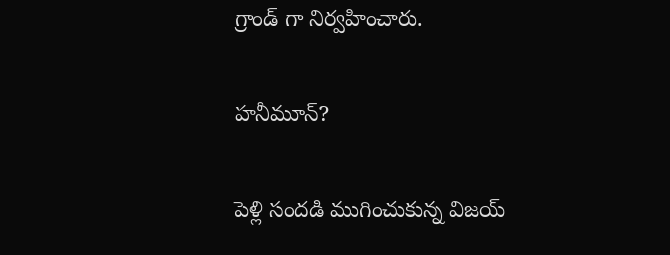గ్రాండ్ గా నిర్వహించారు.

హనీమూన్?

పెళ్లి సందడి ముగించుకున్న విజయ్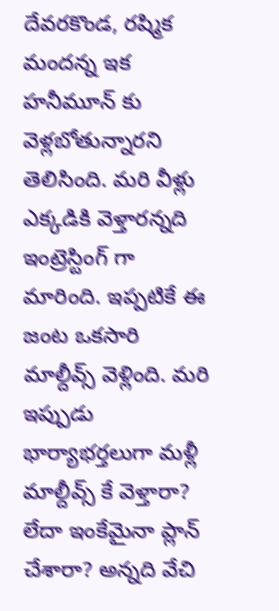దేవరకొండ, రష్మిక మందన్న ఇక హనీమూన్ కు వెళ్లబోతున్నారని తెలిసింది. మరి వీళ్లు ఎక్కడికి వెళ్తారన్నది ఇంట్రెస్టింగ్ గా మారింది. ఇప్పటికే ఈ జంట ఒకసారి మాల్దీవ్స్ వెళ్లింది. మరి ఇప్పుడు భార్యాభర్తలుగా మళ్లీ మాల్దీవ్స్ కే వెళ్తారా? లేదా ఇంకేమైనా ప్లాన్ చేశారా? అన్నది వేచి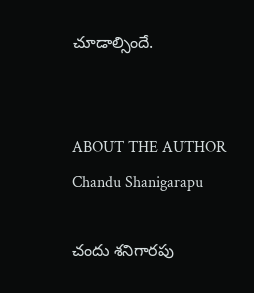చూడాల్సిందే.


ABOUT THE AUTHOR
Chandu Shanigarapu

చందు శనిగారపు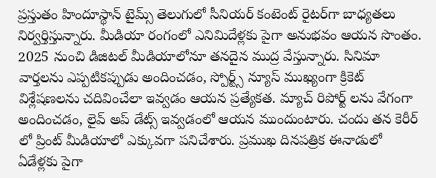ప్రస్తుతం హిందూస్థాన్ టైమ్స్ తెలుగులో సీనియర్ కంటెంట్ రైట‌ర్‌గా బాధ్యతలు నిర్వర్తిస్తున్నారు. మీడియా రంగంలో ఎనిమిదేళ్లకు పైగా అనుభవం ఆయన సొంతం. 2025 నుంచి డిజిటల్ మీడియాలోనూ తనదైన ముద్ర వేస్తున్నారు. సినిమా వార్తలను ఎప్పటికప్పుడు అందించడం, స్పోర్ట్స్ న్యూస్ ముఖ్యంగా క్రికెట్ విశ్లేషణలను చదివించేలా ఇవ్వడం ఆయన ప్రత్యేకత. మ్యాచ్ రిపోర్ట్ లను వేగంగా అందించడం, లైవ్ అప్ డేట్స్ ఇవ్వడంలో ఆయన ముందుంటారు. చందు తన కెరీర్ లో ప్రింట్ మీడియాలో ఎక్కువగా పనిచేశారు. ప్రముఖ దినపత్రిక ఈనాడులో ఏడేళ్లకు పైగా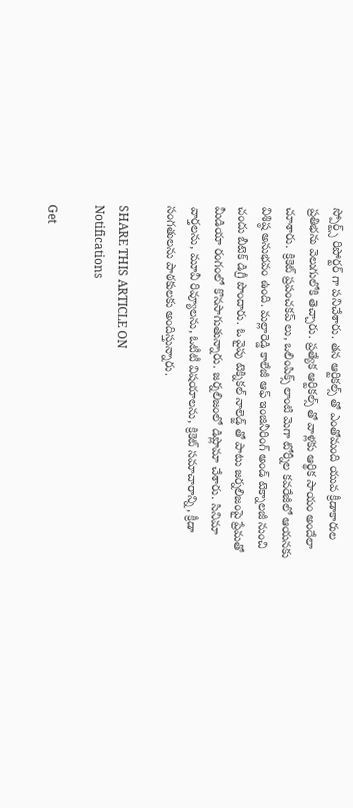స్పోర్ట్స్ రిపోర్టర్ గా పనిచేశారు. తన ఆర్టికల్స్ తో ఎంతోమంది యువ క్రీడాకారుల ప్రతిభను వెలుగులోకి తెచ్చారు. ప్రత్యేక ఆర్టికల్స్ తో వాళ్లకు ఆర్థిక సాయం అందేలా చూశారు. క్రికెట్ ప్రపంచకప్ లు, ఒలింపిక్స్ లాంటి మెగా టోర్నీల కవరేజీలో ఆయనకు విశిష్ఠ అనుభవం ఉంది. మల్లారెడ్డి కాలేజీ ఆఫ్ ఇంజినీరింగ్ అండ్ టెక్నాలజీ నుంచి చందు బీటెక్ డిగ్రీ పొందారు. ఓ వైపు టెక్నికల్ నాలెడ్జ్ తో పాటు జర్నలిజంపై ప్రేమతో మీడియా రంగంలో కొనసాగుతున్నారు. జర్నలిజంలో డిప్లొమా చేశారు. సినిమా వార్తలను, మూవీ రివ్యూలను, ఓటీటీ విషయాలను, క్రికెట్ సమాచారాన్ని, క్రీడా సంగతులను పాఠకులకు అందిస్తున్నారు.

SHARE THIS ARTICLE ON
Notifications

Get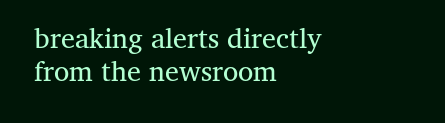breaking alerts directly from the newsroom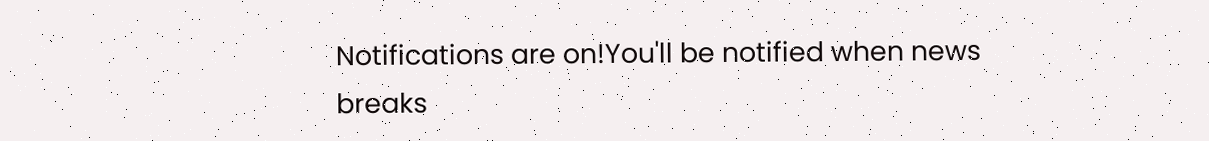Notifications are on!You'll be notified when news breaks